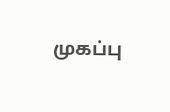முகப்பு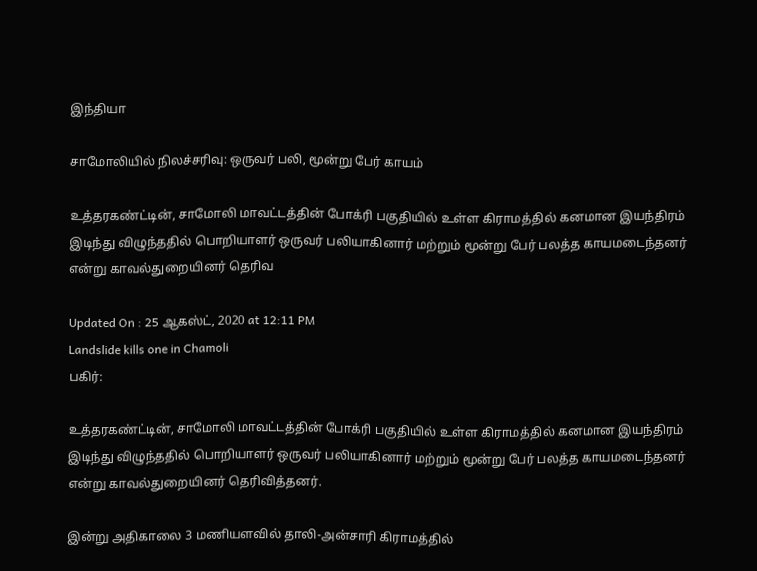இந்தியா

சாமோலியில் நிலச்சரிவு: ஒருவர் பலி, மூன்று பேர் காயம்

உத்தரகண்ட்டின், சாமோலி மாவட்டத்தின் போக்ரி பகுதியில் உள்ள கிராமத்தில் கனமான இயந்திரம் இடிந்து விழுந்ததில் பொறியாளர் ஒருவர் பலியாகினார் மற்றும் மூன்று பேர் பலத்த காயமடைந்தனர் என்று காவல்துறையினர் தெரிவ

Updated On : 25 ஆகஸ்ட், 2020 at 12:11 PM
Landslide kills one in Chamoli
பகிர்:

உத்தரகண்ட்டின், சாமோலி மாவட்டத்தின் போக்ரி பகுதியில் உள்ள கிராமத்தில் கனமான இயந்திரம் இடிந்து விழுந்ததில் பொறியாளர் ஒருவர் பலியாகினார் மற்றும் மூன்று பேர் பலத்த காயமடைந்தனர் என்று காவல்துறையினர் தெரிவித்தனர்.

இன்று அதிகாலை 3 மணியளவில் தாலி-அன்சாரி கிராமத்தில்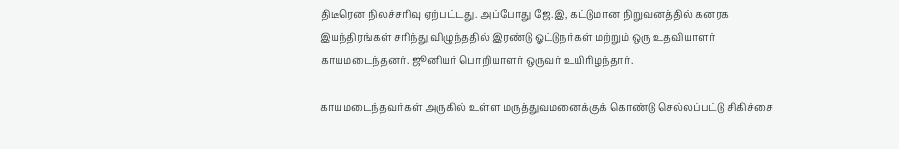திடீரென நிலச்சரிவு ஏற்பட்டது. அப்போது ஜே.இ, கட்டுமான நிறுவனத்தில் கனரக இயந்திரங்கள் சரிந்து விழுந்ததில் இரண்டு ஓட்டுநர்கள் மற்றும் ஒரு உதவியாளர் காயமடைந்தனர். ஜூனியர் பொறியாளர் ஒருவர் உயிரிழந்தார்.

காயமடைந்தவர்கள் அருகில் உள்ள மருத்துவமனைக்குக் கொண்டு செல்லப்பட்டு சிகிச்சை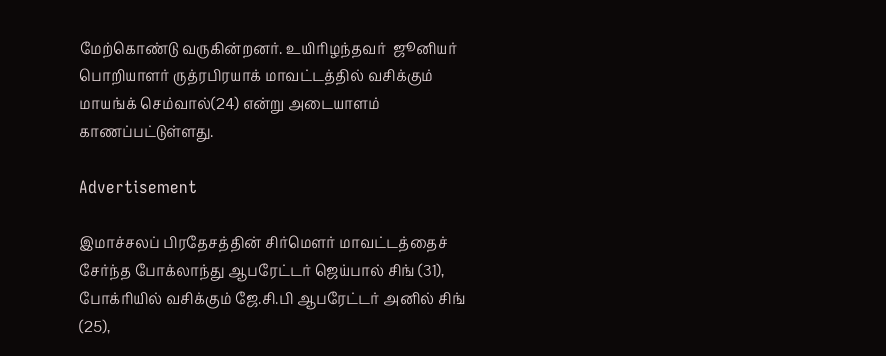மேற்கொண்டு வருகின்றனர். உயிரிழந்தவர்  ஜூனியர் பொறியாளர் ருத்ரபிரயாக் மாவட்டத்தில் வசிக்கும் மாயங்க் செம்வால்(24) என்று அடையாளம் காணப்பட்டுள்ளது.

Advertisement

இமாச்சலப் பிரதேசத்தின் சிர்மௌர் மாவட்டத்தைச் சேர்ந்த போக்லாந்து ஆபரேட்டர் ஜெய்பால் சிங் (31), போக்ரியில் வசிக்கும் ஜே.சி.பி ஆபரேட்டர் அனில் சிங் (25),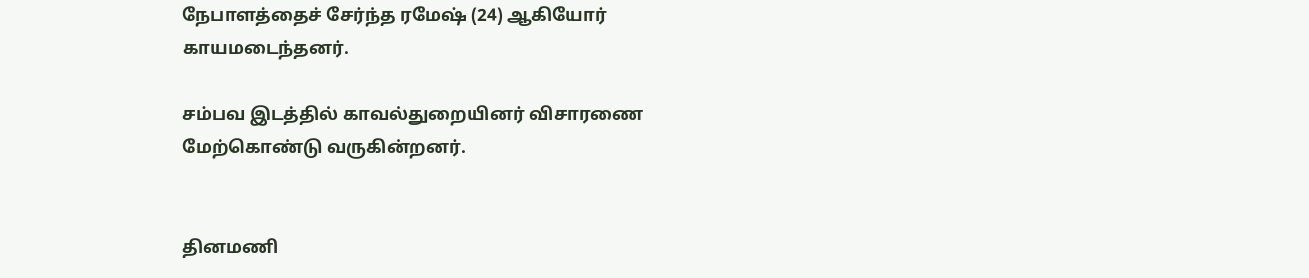நேபாளத்தைச் சேர்ந்த ரமேஷ் (24) ஆகியோர் காயமடைந்தனர்.

சம்பவ இடத்தில் காவல்துறையினர் விசாரணை மேற்கொண்டு வருகின்றனர்.


தினமணி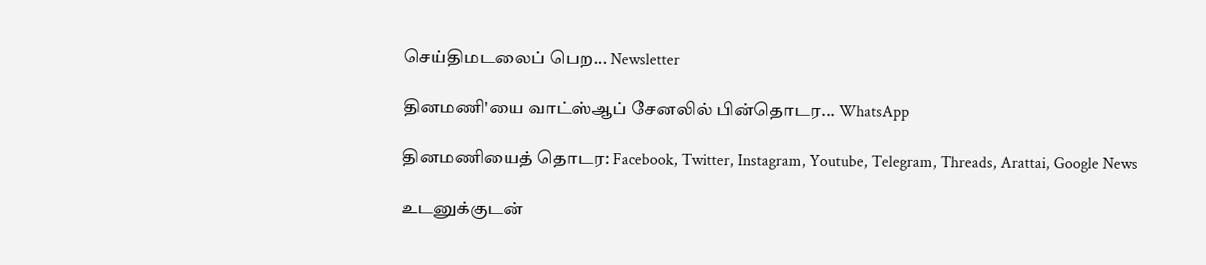செய்திமடலைப் பெற... Newsletter

தினமணி'யை வாட்ஸ்ஆப் சேனலில் பின்தொடர... WhatsApp

தினமணியைத் தொடர: Facebook, Twitter, Instagram, Youtube, Telegram, Threads, Arattai, Google News

உடனுக்குடன்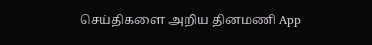செய்திகளை அறிய தினமணி App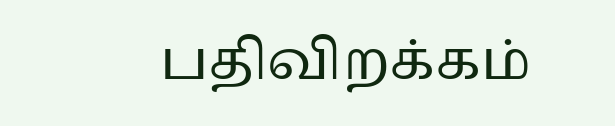பதிவிறக்கம்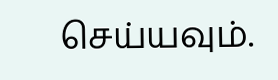செய்யவும்.